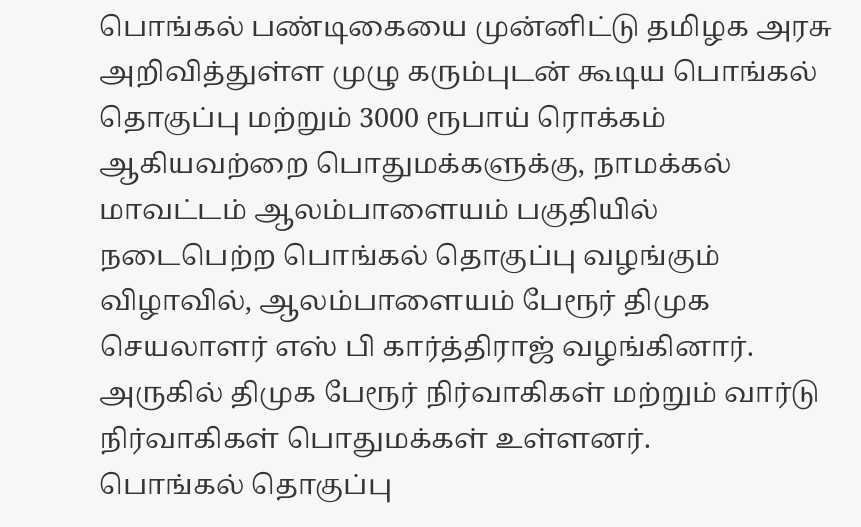பொங்கல் பண்டிகையை முன்னிட்டு தமிழக அரசு அறிவித்துள்ள முழு கரும்புடன் கூடிய பொங்கல் தொகுப்பு மற்றும் 3000 ரூபாய் ரொக்கம் ஆகியவற்றை பொதுமக்களுக்கு, நாமக்கல் மாவட்டம் ஆலம்பாளையம் பகுதியில் நடைபெற்ற பொங்கல் தொகுப்பு வழங்கும் விழாவில், ஆலம்பாளையம் பேரூர் திமுக செயலாளர் எஸ் பி கார்த்திராஜ் வழங்கினார். அருகில் திமுக பேரூர் நிர்வாகிகள் மற்றும் வார்டு நிர்வாகிகள் பொதுமக்கள் உள்ளனர்.
பொங்கல் தொகுப்பு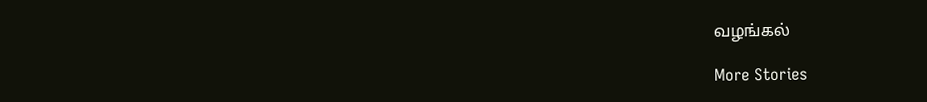வழங்கல்

More Stories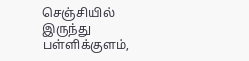செஞ்சியில் இருந்து பள்ளிக்குளம்,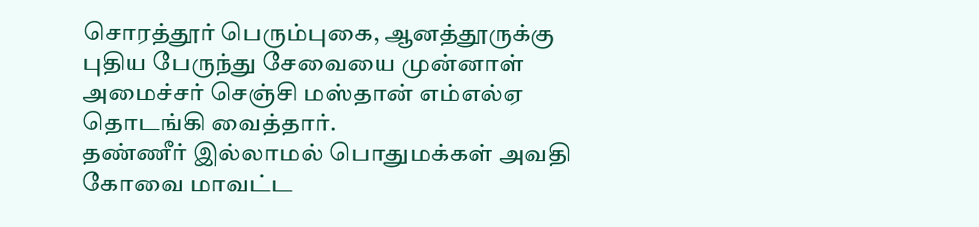சொரத்தூர் பெரும்புகை, ஆனத்தூருக்கு புதிய பேருந்து சேவையை முன்னாள் அமைச்சர் செஞ்சி மஸ்தான் எம்எல்ஏ தொடங்கி வைத்தார்.
தண்ணீர் இல்லாமல் பொதுமக்கள் அவதி
கோவை மாவட்ட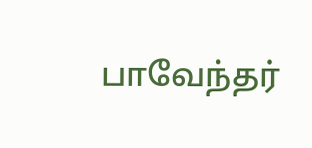பாவேந்தர்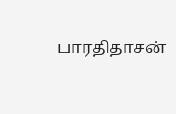பாரதிதாசன்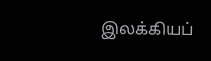இலக்கியப்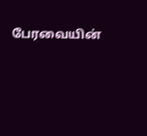பேரவையின்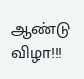ஆண்டு விழா!!!